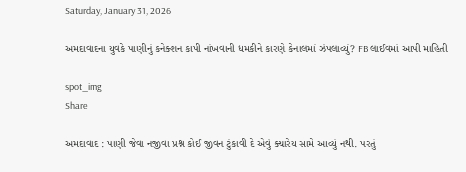Saturday, January 31, 2026

અમદાવાદના યુવકે પાણીનું કનેક્શન કાપી નાંખવાની ધમકીને કારણે કેનાલમાં ઝંપલાવ્યું? FB લાઈવમાં આપી માહિતી

spot_img
Share

અમદાવાદ : પાણી જેવા નજીવા પ્રશ્ન કોઈ જીવન ટુંકાવી દે એવું ક્યારેય સામે આવ્યું નથી. પરતું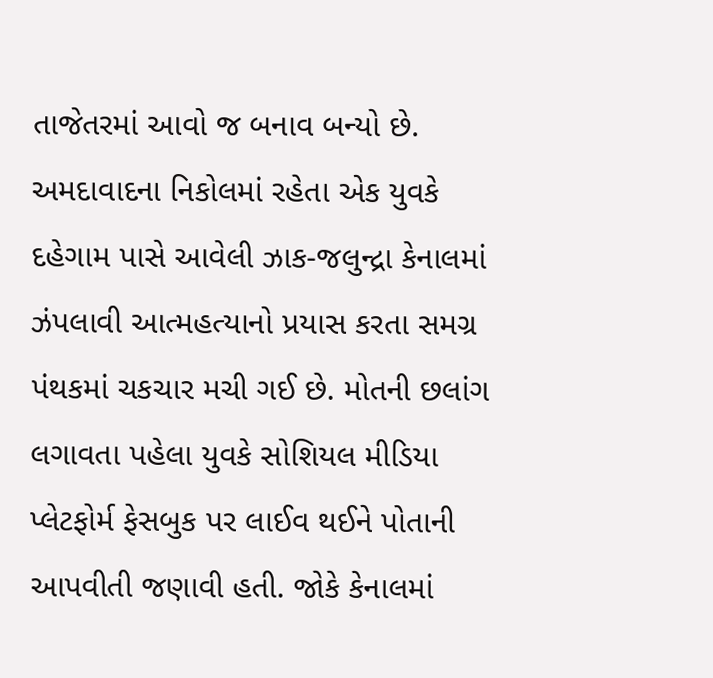તાજેતરમાં આવો જ બનાવ બન્યો છે. અમદાવાદના નિકોલમાં રહેતા એક યુવકે દહેગામ પાસે આવેલી ઝાક-જલુન્દ્રા કેનાલમાં ઝંપલાવી આત્મહત્યાનો પ્રયાસ કરતા સમગ્ર પંથકમાં ચકચાર મચી ગઈ છે. મોતની છલાંગ લગાવતા પહેલા યુવકે સોશિયલ મીડિયા પ્લેટફોર્મ ફેસબુક પર લાઈવ થઈને પોતાની આપવીતી જણાવી હતી. જોકે કેનાલમાં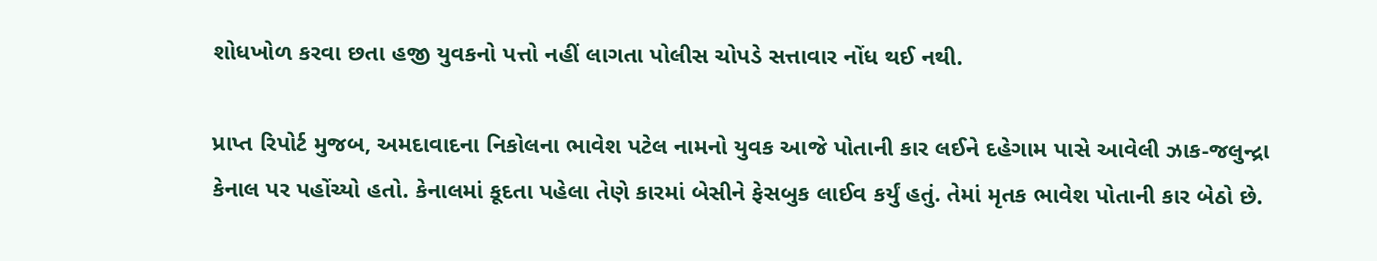શોધખોળ કરવા છતા હજી યુવકનો પત્તો નહીં લાગતા પોલીસ ચોપડે સત્તાવાર નોંધ થઈ નથી.

પ્રાપ્ત રિપોર્ટ મુજબ, અમદાવાદના નિકોલના ભાવેશ પટેલ નામનો યુવક આજે પોતાની કાર લઈને દહેગામ પાસે આવેલી ઝાક-જલુન્દ્રા કેનાલ પર પહોંચ્યો હતો. કેનાલમાં કૂદતા પહેલા તેણે કારમાં બેસીને ફેસબુક લાઈવ કર્યું હતું. તેમાં મૃતક ભાવેશ પોતાની કાર બેઠો છે.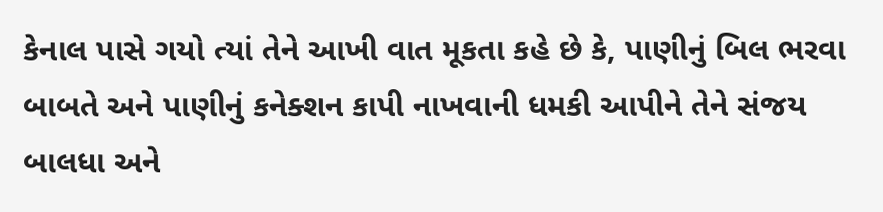કેનાલ પાસે ગયો ત્યાં તેને આખી વાત મૂકતા કહે છે કે, પાણીનું બિલ ભરવા બાબતે અને પાણીનું કનેક્શન કાપી નાખવાની ધમકી આપીને તેને સંજય બાલધા અને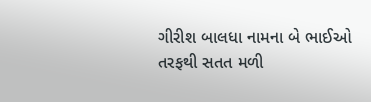ગીરીશ બાલધા નામના બે ભાઈઓ તરફથી સતત મળી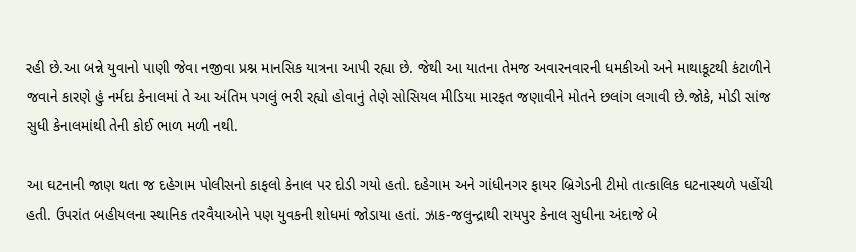રહી છે.આ બન્ને યુવાનો પાણી જેવા નજીવા પ્રશ્ન માનસિક યાત્રના આપી રહ્યા છે. જેથી આ યાતના તેમજ અવારનવારની ધમકીઓ અને માથાકૂટથી કંટાળીને જવાને કારણે હું નર્મદા કેનાલમાં તે આ અંતિમ પગલું ભરી રહ્યો હોવાનું તેણે સોસિયલ મીડિયા મારફત જણાવીને મોતને છલાંગ લગાવી છે.જોકે, મોડી સાંજ સુધી કેનાલમાંથી તેની કોઈ ભાળ મળી નથી.

આ ઘટનાની જાણ થતા જ દહેગામ પોલીસનો કાફલો કેનાલ પર દોડી ગયો હતો. દહેગામ અને ગાંધીનગર ફાયર બ્રિગેડની ટીમો તાત્કાલિક ઘટનાસ્થળે પહોંચી હતી. ઉપરાંત બહીયલના સ્થાનિક તરવૈયાઓને પણ યુવકની શોધમાં જોડાયા હતાં. ઝાક-જલુન્દ્રાથી રાયપુર કેનાલ સુધીના અંદાજે બે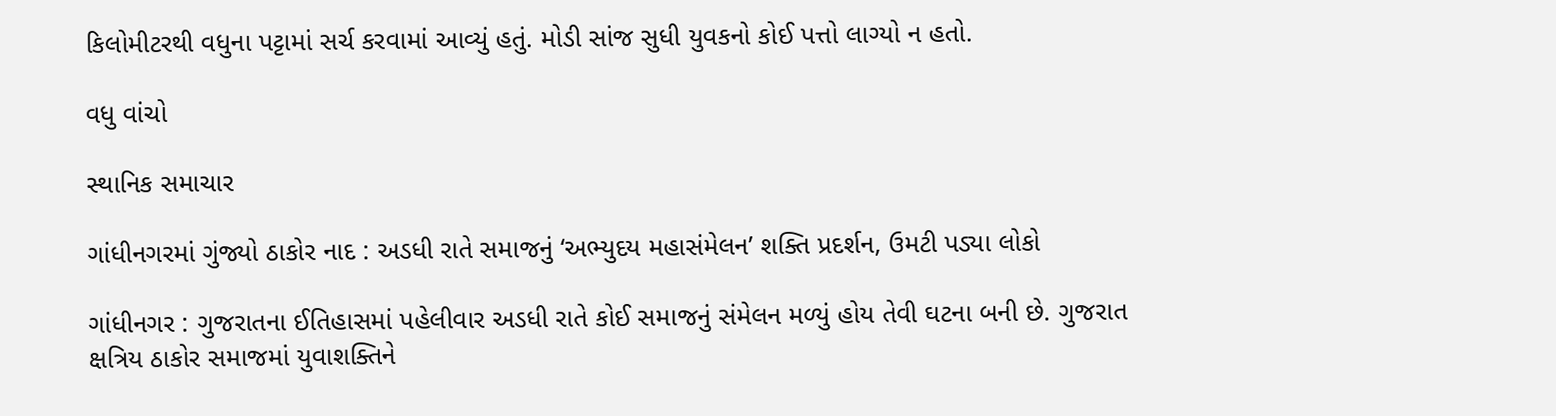કિલોમીટરથી વધુના પટ્ટામાં સર્ચ કરવામાં આવ્યું હતું. મોડી સાંજ સુધી યુવકનો કોઈ પત્તો લાગ્યો ન હતો.

વધુ વાંચો

સ્થાનિક સમાચાર

ગાંધીનગરમાં ગુંજ્યો ઠાકોર નાદ : અડધી રાતે સમાજનું ‘અભ્યુદય મહાસંમેલન’ શક્તિ પ્રદર્શન, ઉમટી પડ્યા લોકો

ગાંધીનગર : ગુજરાતના ઈતિહાસમાં પહેલીવાર અડધી રાતે કોઈ સમાજનું સંમેલન મળ્યું હોય તેવી ઘટના બની છે. ગુજરાત ક્ષત્રિય ઠાકોર સમાજમાં યુવાશક્તિને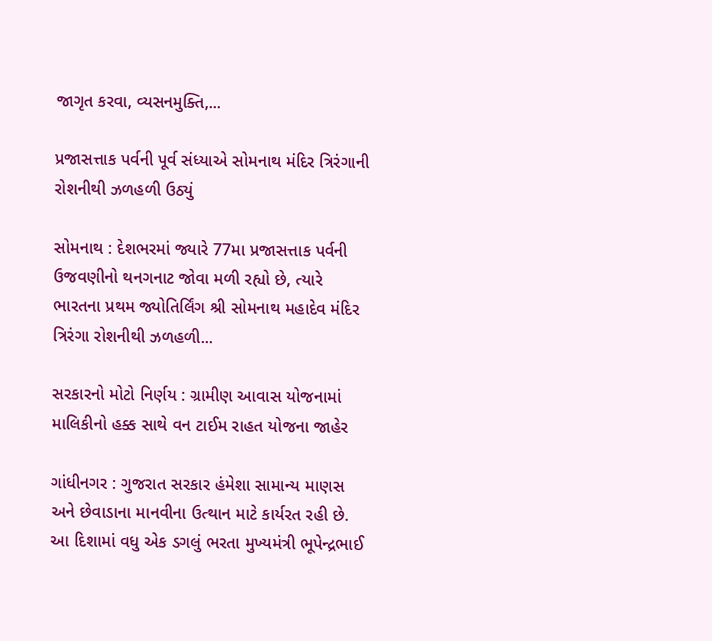જાગૃત કરવા, વ્યસનમુક્તિ,...

પ્રજાસત્તાક પર્વની પૂર્વ સંધ્યાએ સોમનાથ મંદિર ત્રિરંગાની રોશનીથી ઝળહળી ઉઠ્યું

સોમનાથ : દેશભરમાં જ્યારે 77મા પ્રજાસત્તાક પર્વની ઉજવણીનો થનગનાટ જોવા મળી રહ્યો છે, ત્યારે ભારતના પ્રથમ જ્યોતિર્લિંગ શ્રી સોમનાથ મહાદેવ મંદિર ત્રિરંગા રોશનીથી ઝળહળી...

સરકારનો મોટો નિર્ણય : ગ્રામીણ આવાસ યોજનામાં માલિકીનો હક્ક સાથે વન ટાઈમ રાહત યોજના જાહેર

ગાંધીનગર : ગુજરાત સરકાર હંમેશા સામાન્ય માણસ અને છેવાડાના માનવીના ઉત્થાન માટે કાર્યરત રહી છે. આ દિશામાં વધુ એક ડગલું ભરતા મુખ્યમંત્રી ભૂપેન્દ્રભાઈ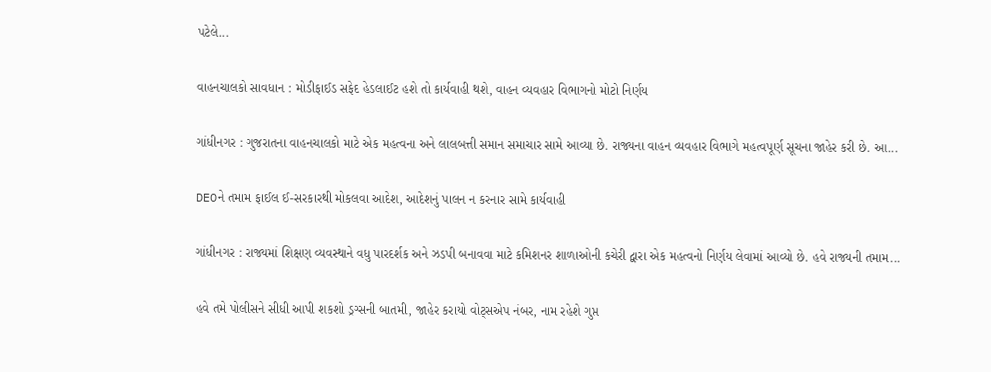પટેલે...

વાહનચાલકો સાવધાન : મોડીફાઈડ સફેદ હેડલાઈટ હશે તો કાર્યવાહી થશે, વાહન વ્યવહાર વિભાગનો મોટો નિર્ણય

ગાંધીનગર : ગુજરાતના વાહનચાલકો માટે એક મહત્વના અને લાલબત્તી સમાન સમાચાર સામે આવ્યા છે. રાજ્યના વાહન વ્યવહાર વિભાગે મહત્વપૂર્ણ સૂચના જાહેર કરી છે. આ...

DEOને તમામ ફાઈલ ઈ-સરકારથી મોકલવા આદેશ, આદેશનું પાલન ન કરનાર સામે કાર્યવાહી

ગાંધીનગર : રાજ્યમાં શિક્ષણ વ્યવસ્થાને વધુ પારદર્શક અને ઝડપી બનાવવા માટે કમિશનર શાળાઓની કચેરી દ્વારા એક મહત્વનો નિર્ણય લેવામાં આવ્યો છે. હવે રાજ્યની તમામ...

હવે તમે પોલીસને સીધી આપી શકશો ડ્રગ્સની બાતમી, જાહેર કરાયો વોટ્સએપ નંબર, નામ રહેશે ગુપ્ત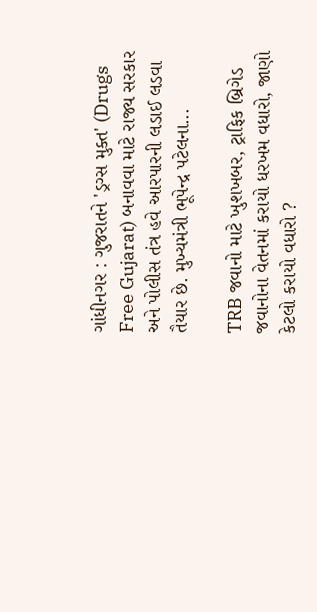ગાંધીનગર : ગુજરાતને 'ડ્રગ્સ મુક્ત' (Drugs Free Gujarat) બનાવવા માટે રાજ્ય સરકાર અને પોલીસ તંત્ર હવે આરપારની લડાઈ લડવા તૈયાર છે. મુખ્યમંત્રી ભૂપેન્દ્ર પટેલના...

TRB જવાનો માટે ખુશખબર, ટ્રાફિક બ્રિગેડ જવાનોના વેતનમાં કરાયો ધરખમ વધારો, જાણો કેટલો કરાયો વધારો ?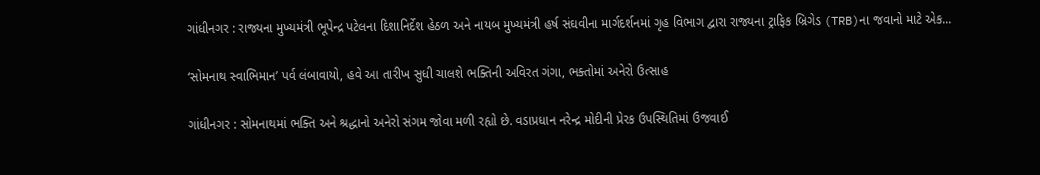ગાંધીનગર : રાજ્યના મુખ્યમંત્રી ભૂપેન્દ્ર પટેલના દિશાનિર્દેશ હેઠળ અને નાયબ મુખ્યમંત્રી હર્ષ સંઘવીના માર્ગદર્શનમાં ગૃહ વિભાગ દ્વારા રાજ્યના ટ્રાફિક બ્રિગેડ (TRB)ના જવાનો માટે એક...

‘સોમનાથ સ્વાભિમાન’ પર્વ લંબાવાયો, હવે આ તારીખ સુધી ચાલશે ભક્તિની અવિરત ગંગા, ભક્તોમાં અનેરો ઉત્સાહ

ગાંધીનગર : સોમનાથમાં ભક્તિ અને શ્રદ્ધાનો અનેરો સંગમ જોવા મળી રહ્યો છે. વડાપ્રધાન નરેન્દ્ર મોદીની પ્રેરક ઉપસ્થિતિમાં ઉજવાઈ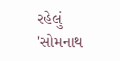રહેલું 'સોમનાથ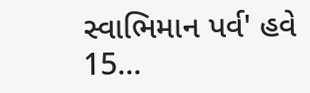સ્વાભિમાન પર્વ' હવે 15...